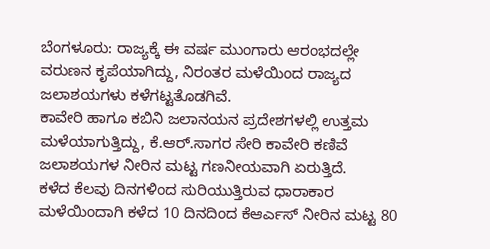ಬೆಂಗಳೂರು: ರಾಜ್ಯಕ್ಕೆ ಈ ವರ್ಷ ಮುಂಗಾರು ಆರಂಭದಲ್ಲೇ ವರುಣನ ಕೃಪೆಯಾಗಿದ್ದು, ನಿರಂತರ ಮಳೆಯಿಂದ ರಾಜ್ಯದ ಜಲಾಶಯಗಳು ಕಳೆಗಟ್ಟತೊಡಗಿವೆ.
ಕಾವೇರಿ ಹಾಗೂ ಕಬಿನಿ ಜಲಾನಯನ ಪ್ರದೇಶಗಳಲ್ಲಿ ಉತ್ತಮ ಮಳೆಯಾಗುತ್ತಿದ್ದು, ಕೆ.ಆರ್.ಸಾಗರ ಸೇರಿ ಕಾವೇರಿ ಕಣಿವೆ ಜಲಾಶಯಗಳ ನೀರಿನ ಮಟ್ಟ ಗಣನೀಯವಾಗಿ ಏರುತ್ತಿದೆ.
ಕಳೆದ ಕೆಲವು ದಿನಗಳಿಂದ ಸುರಿಯುತ್ತಿರುವ ಧಾರಾಕಾರ ಮಳೆಯಿಂದಾಗಿ ಕಳೆದ 10 ದಿನದಿಂದ ಕೆಆರ್ಎಸ್ ನೀರಿನ ಮಟ್ಟ 80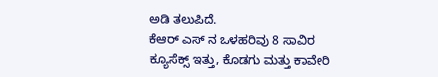ಅಡಿ ತಲುಪಿದೆ.
ಕೆಆರ್ ಎಸ್ ನ ಒಳಹರಿವು 8 ಸಾವಿರ ಕ್ಯೂಸೆಕ್ಸ್ ಇತ್ತು, ಕೊಡಗು ಮತ್ತು ಕಾವೇರಿ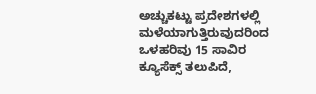ಅಚ್ಚುಕಟ್ಟು ಪ್ರದೇಶಗಳಲ್ಲಿ ಮಳೆಯಾಗುತ್ತಿರುವುದರಿಂದ ಒಳಹರಿವು 15 ಸಾವಿರ ಕ್ಯೂಸೆಕ್ಸ್ ತಲುಪಿದೆ,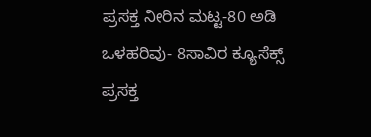ಪ್ರಸಕ್ತ ನೀರಿನ ಮಟ್ಟ-80 ಅಡಿ
ಒಳಹರಿವು- 8ಸಾವಿರ ಕ್ಯೂಸೆಕ್ಸ್
ಪ್ರಸಕ್ತ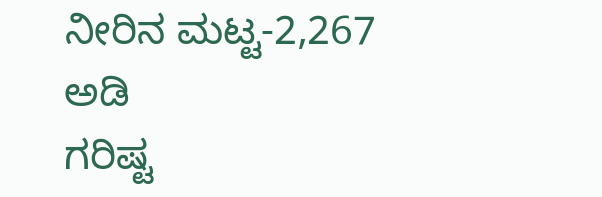ನೀರಿನ ಮಟ್ಟ-2,267 ಅಡಿ
ಗರಿಷ್ಟ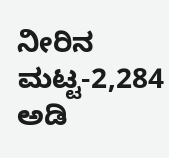ನೀರಿನ ಮಟ್ಟ-2,284 ಅಡಿ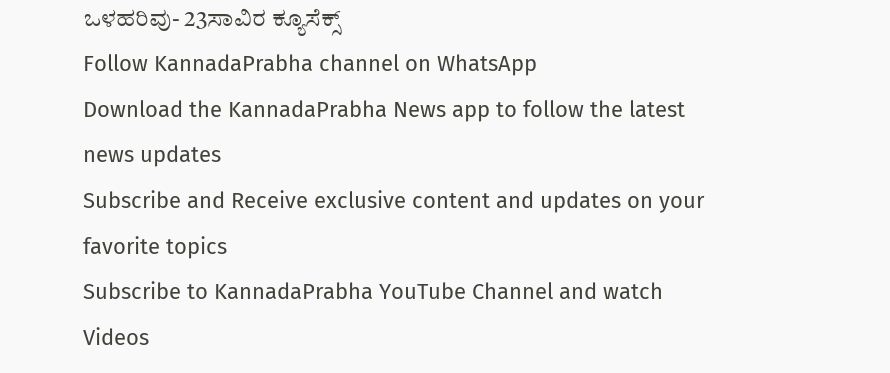ಒಳಹರಿವು- 23ಸಾವಿರ ಕ್ಯೂಸೆಕ್ಸ್
Follow KannadaPrabha channel on WhatsApp
Download the KannadaPrabha News app to follow the latest news updates
Subscribe and Receive exclusive content and updates on your favorite topics
Subscribe to KannadaPrabha YouTube Channel and watch Videos